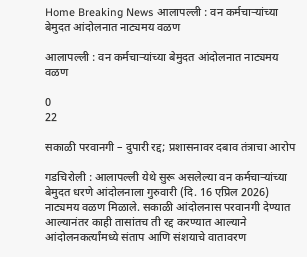Home Breaking News आलापल्ली : वन कर्मचाऱ्यांच्या बेमुदत आंदोलनात नाट्यमय वळण

आलापल्ली : वन कर्मचाऱ्यांच्या बेमुदत आंदोलनात नाट्यमय वळण

0
22

सकाळी परवानगी – दुपारी रद्द; प्रशासनावर दबाव तंत्राचा आरोप

गडचिरोली : आलापल्ली येथे सुरू असलेल्या वन कर्मचाऱ्यांच्या बेमुदत धरणे आंदोलनाला गुरुवारी (दि. 16 एप्रिल 2026) नाट्यमय वळण मिळाले. सकाळी आंदोलनास परवानगी देण्यात आल्यानंतर काही तासांतच ती रद्द करण्यात आल्याने आंदोलनकर्त्यांमध्ये संताप आणि संशयाचे वातावरण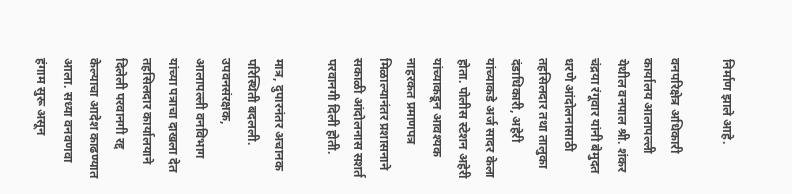निर्माण झाले आहे.

वनपरिक्षेत्र अधिकारी कार्यालय आलापल्ली येथील वनपाल श्री. शंकर चंद्रया रंगूवार यांनी बेमुदत धरणे आंदोलनासाठी तहसिलदार तथा तालुका दंडाधिकारी, अहेरी यांच्याकडे अर्ज सादर केला होता. पोलीस स्टेशन अहेरी यांच्याकडून आवश्यक नाहरकत प्रमाणपत्र मिळाल्यानंतर प्रशासनाने सकाळी आंदोलनास सशर्त परवानगी दिली होती.

मात्र, दुपारनंतर अचानक परिस्थिती बदलली. उपवनसंरक्षक, आलापल्ली वनविभाग यांच्या पत्राचा दाखला देत तहसिलदार कार्यालयाने दिलेली परवानगी रद्द केल्याचा आदेश काढण्यात आला. सध्या वनवणवा हंगाम सुरू असून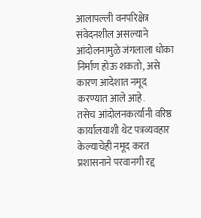आलापल्ली वनपरिक्षेत्र संवेदनशील असल्याने आंदोलनामुळे जंगलाला धोका निर्माण होऊ शकतो, असे कारण आदेशात नमूद करण्यात आले आहे.
तसेच आंदोलनकर्त्यांनी वरिष्ठ कार्यालयाशी थेट पत्रव्यवहार केल्याचेही नमूद करत प्रशासनाने परवानगी रद्द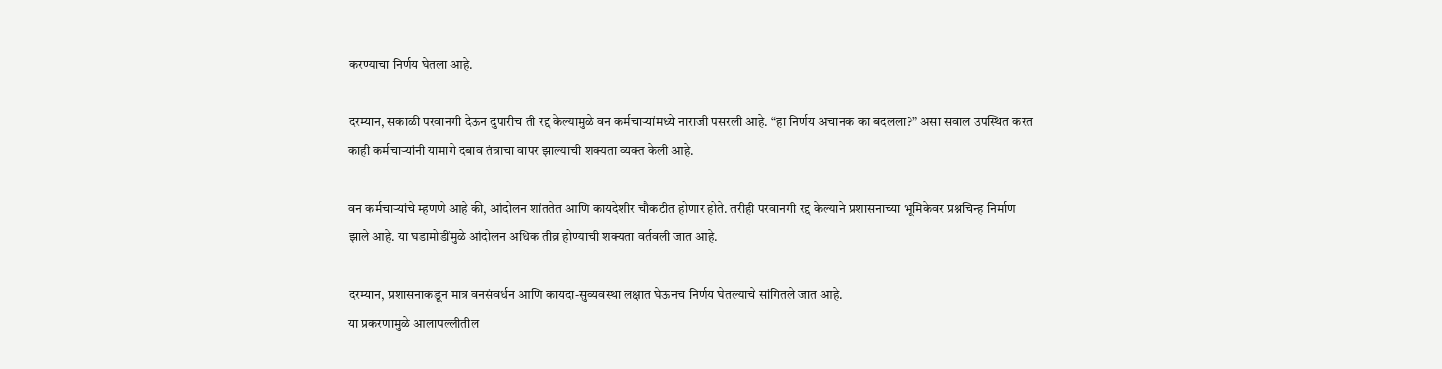करण्याचा निर्णय घेतला आहे.

दरम्यान, सकाळी परवानगी देऊन दुपारीच ती रद्द केल्यामुळे वन कर्मचाऱ्यांमध्ये नाराजी पसरली आहे. “हा निर्णय अचानक का बदलला?” असा सवाल उपस्थित करत काही कर्मचाऱ्यांनी यामागे दबाव तंत्राचा वापर झाल्याची शक्यता व्यक्त केली आहे.

वन कर्मचाऱ्यांचे म्हणणे आहे की, आंदोलन शांततेत आणि कायदेशीर चौकटीत होणार होते. तरीही परवानगी रद्द केल्याने प्रशासनाच्या भूमिकेवर प्रश्नचिन्ह निर्माण झाले आहे. या घडामोडींमुळे आंदोलन अधिक तीव्र होण्याची शक्यता वर्तवली जात आहे.

दरम्यान, प्रशासनाकडून मात्र वनसंवर्धन आणि कायदा-सुव्यवस्था लक्षात घेऊनच निर्णय घेतल्याचे सांगितले जात आहे.
या प्रकरणामुळे आलापल्लीतील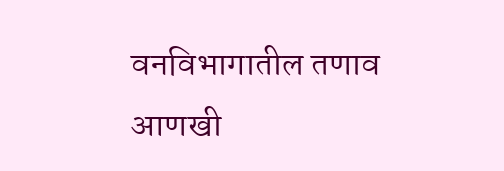वनविभागातील तणाव आणखी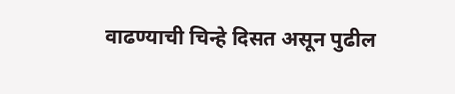वाढण्याची चिन्हे दिसत असून पुढील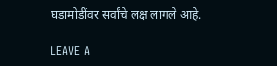घडामोडींवर सर्वांचे लक्ष लागले आहे.

LEAVE A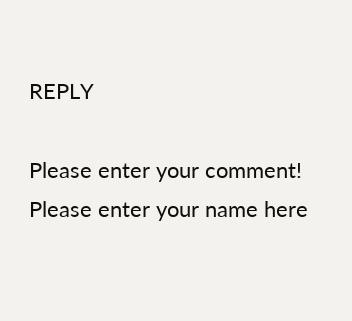REPLY

Please enter your comment!
Please enter your name here